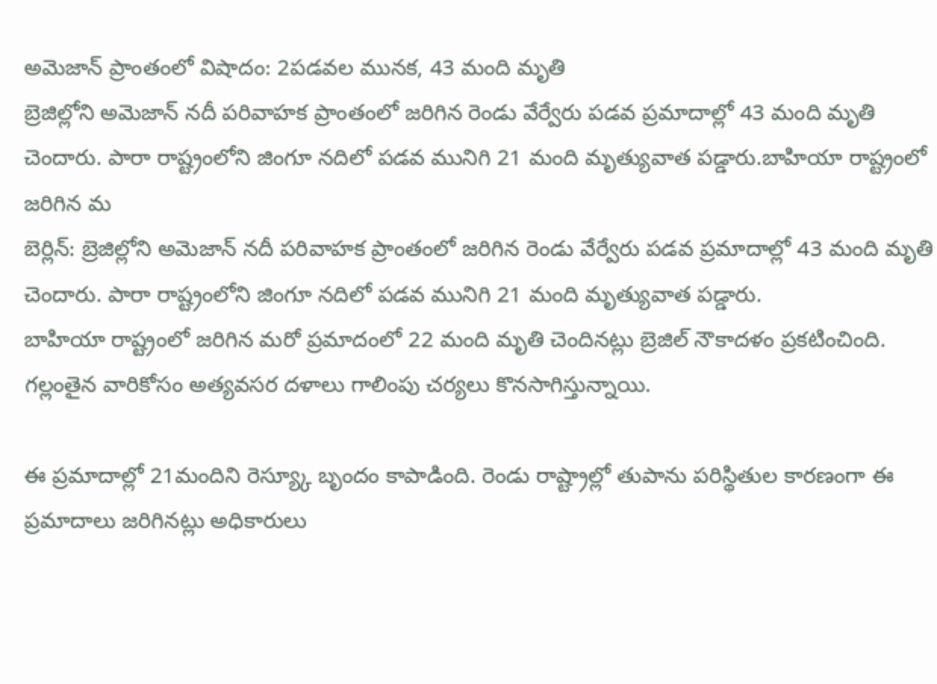అమెజాన్ ప్రాంతంలో విషాదం: 2పడవల మునక, 43 మంది మృతి
బ్రెజిల్లోని అమెజాన్ నదీ పరివాహక ప్రాంతంలో జరిగిన రెండు వేర్వేరు పడవ ప్రమాదాల్లో 43 మంది మృతి చెందారు. పారా రాష్ట్రంలోని జింగూ నదిలో పడవ మునిగి 21 మంది మృత్యువాత పడ్డారు.బాహియా రాష్ట్రంలో జరిగిన మ
బెర్లిన్: బ్రెజిల్లోని అమెజాన్ నదీ పరివాహక ప్రాంతంలో జరిగిన రెండు వేర్వేరు పడవ ప్రమాదాల్లో 43 మంది మృతి చెందారు. పారా రాష్ట్రంలోని జింగూ నదిలో పడవ మునిగి 21 మంది మృత్యువాత పడ్డారు.
బాహియా రాష్ట్రంలో జరిగిన మరో ప్రమాదంలో 22 మంది మృతి చెందినట్లు బ్రెజిల్ నౌకాదళం ప్రకటించింది. గల్లంతైన వారికోసం అత్యవసర దళాలు గాలింపు చర్యలు కొనసాగిస్తున్నాయి.

ఈ ప్రమాదాల్లో 21మందిని రెస్య్కూ బృందం కాపాడింది. రెండు రాష్ట్రాల్లో తుపాను పరిస్థితుల కారణంగా ఈ ప్రమాదాలు జరిగినట్లు అధికారులు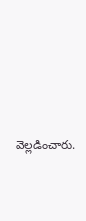వెల్లడించారు.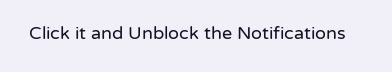Click it and Unblock the Notifications